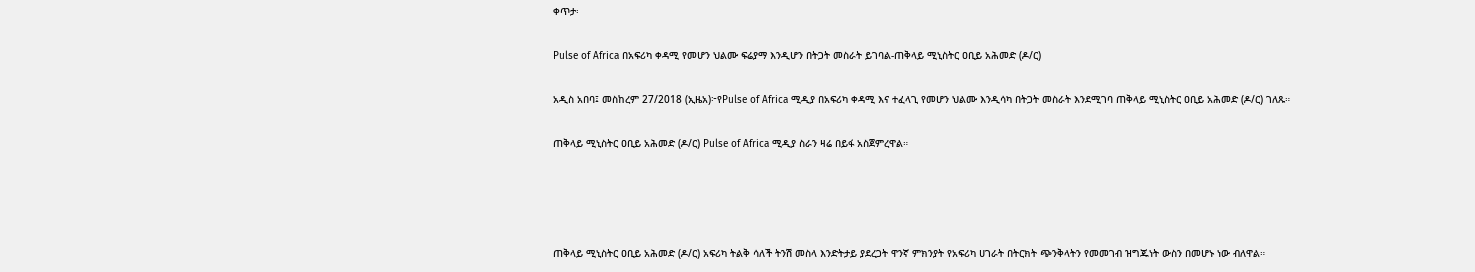ቀጥታ፡

Pulse of Africa በአፍሪካ ቀዳሚ የመሆን ህልሙ ፍሬያማ እንዲሆን በትጋት መስራት ይገባል-ጠቅላይ ሚኒስትር ዐቢይ አሕመድ (ዶ/ር)

አዲስ አበባ፤ መስከረም 27/2018 (ኢዜአ)፦የPulse of Africa ሚዲያ በአፍሪካ ቀዳሚ እና ተፈላጊ የመሆን ህልሙ እንዲሳካ በትጋት መስራት እንደሚገባ ጠቅላይ ሚኒስትር ዐቢይ አሕመድ (ዶ/ር) ገለጹ።

ጠቅላይ ሚኒስትር ዐቢይ አሕመድ (ዶ/ር) Pulse of Africa ሚዲያ ስራን ዛሬ በይፋ አስጀምረዋል።




ጠቅላይ ሚኒስትር ዐቢይ አሕመድ (ዶ/ር) አፍሪካ ትልቅ ሳለች ትንሽ መስላ እንድትታይ ያደረጋት ዋንኛ ምክንያት የአፍሪካ ሀገራት በትርክት ጭንቅላትን የመመገብ ዝግጁነት ውስን በመሆኑ ነው ብለዋል።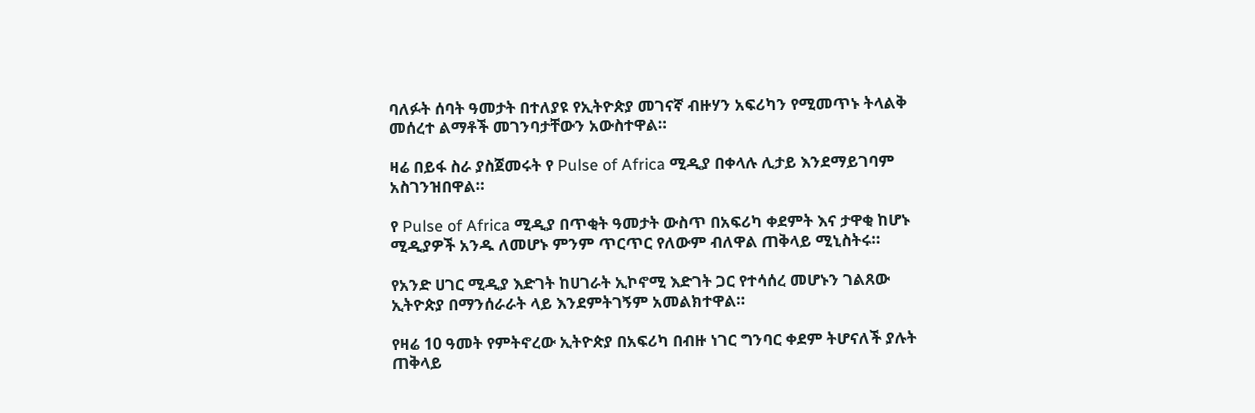ባለፉት ሰባት ዓመታት በተለያዩ የኢትዮጵያ መገናኛ ብዙሃን አፍሪካን የሚመጥኑ ትላልቅ መሰረተ ልማቶች መገንባታቸውን አውስተዋል።

ዛሬ በይፋ ስራ ያስጀመሩት የ Pulse of Africa ሚዲያ በቀላሉ ሊታይ እንደማይገባም አስገንዝበዋል።

የ Pulse of Africa ሚዲያ በጥቂት ዓመታት ውስጥ በአፍሪካ ቀደምት እና ታዋቂ ከሆኑ ሚዲያዎች አንዱ ለመሆኑ ምንም ጥርጥር የለውም ብለዋል ጠቅላይ ሚኒስትሩ።

የአንድ ሀገር ሚዲያ እድገት ከሀገራት ኢኮኖሚ እድገት ጋር የተሳሰረ መሆኑን ገልጸው ኢትዮጵያ በማንሰራራት ላይ እንደምትገኝም አመልክተዋል።

የዛሬ 10 ዓመት የምትኖረው ኢትዮጵያ በአፍሪካ በብዙ ነገር ግንባር ቀደም ትሆናለች ያሉት ጠቅላይ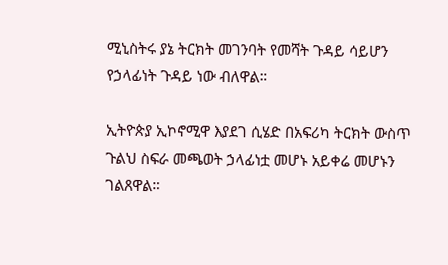ሚኒስትሩ ያኔ ትርክት መገንባት የመሻት ጉዳይ ሳይሆን የኃላፊነት ጉዳይ ነው ብለዋል።

ኢትዮጵያ ኢኮኖሚዋ እያደገ ሲሄድ በአፍሪካ ትርክት ውስጥ ጉልህ ስፍራ መጫወት ኃላፊነቷ መሆኑ አይቀሬ መሆኑን ገልጸዋል።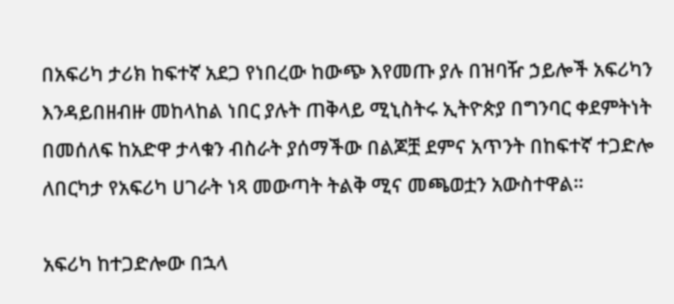በአፍሪካ ታሪክ ከፍተኛ አደጋ የነበረው ከውጭ እየመጡ ያሉ በዝባዥ ኃይሎች አፍሪካን እንዳይበዘብዙ መከላከል ነበር ያሉት ጠቅላይ ሚኒስትሩ ኢትዮጵያ በግንባር ቀደምትነት በመሰለፍ ከአድዋ ታላቁን ብስራት ያሰማችው በልጆቿ ደምና አጥንት በከፍተኛ ተጋድሎ ለበርካታ የአፍሪካ ሀገራት ነጻ መውጣት ትልቅ ሚና መጫወቷን አውስተዋል።

አፍሪካ ከተጋድሎው በኋላ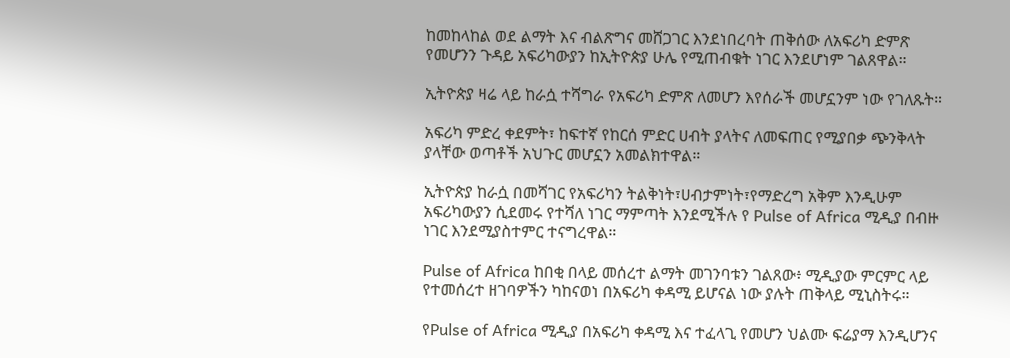ከመከላከል ወደ ልማት እና ብልጽግና መሸጋገር እንደነበረባት ጠቅሰው ለአፍሪካ ድምጽ የመሆንን ጉዳይ አፍሪካውያን ከኢትዮጵያ ሁሌ የሚጠብቁት ነገር እንደሆነም ገልጸዋል።

ኢትዮጵያ ዛሬ ላይ ከራሷ ተሻግራ የአፍሪካ ድምጽ ለመሆን እየሰራች መሆኗንም ነው የገለጹት።

አፍሪካ ምድረ ቀደምት፣ ከፍተኛ የከርሰ ምድር ሀብት ያላትና ለመፍጠር የሚያበቃ ጭንቅላት ያላቸው ወጣቶች አህጉር መሆኗን አመልክተዋል።

ኢትዮጵያ ከራሷ በመሻገር የአፍሪካን ትልቅነት፣ሀብታምነት፣የማድረግ አቅም እንዲሁም አፍሪካውያን ሲደመሩ የተሻለ ነገር ማምጣት እንደሚችሉ የ Pulse of Africa ሚዲያ በብዙ ነገር እንደሚያስተምር ተናግረዋል።

Pulse of Africa ከበቂ በላይ መሰረተ ልማት መገንባቱን ገልጸው፥ ሚዲያው ምርምር ላይ የተመሰረተ ዘገባዎችን ካከናወነ በአፍሪካ ቀዳሚ ይሆናል ነው ያሉት ጠቅላይ ሚኒስትሩ።

የPulse of Africa ሚዲያ በአፍሪካ ቀዳሚ እና ተፈላጊ የመሆን ህልሙ ፍሬያማ እንዲሆንና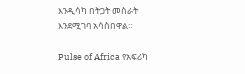እንዲሳካ በትጋት መስራት እንደሚገባ አሳስበዋል።

Pulse of Africa የአፍሪካ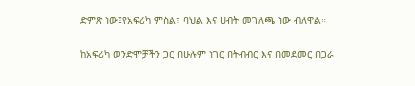ድምጽ ነው፤የአፍሪካ ምስል፣ ባህል እና ሀብት መገለጫ ነው ብለዋል።

ከአፍሪካ ወንድሞቻችን ጋር በሁሉም ነገር በትብብር እና በመደመር በጋራ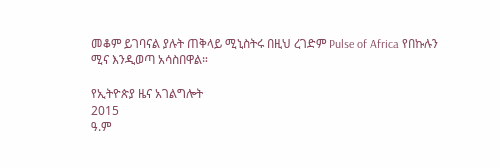መቆም ይገባናል ያሉት ጠቅላይ ሚኒስትሩ በዚህ ረገድም Pulse of Africa የበኩሉን ሚና እንዲወጣ አሳስበዋል።

የኢትዮጵያ ዜና አገልግሎት
2015
ዓ.ም